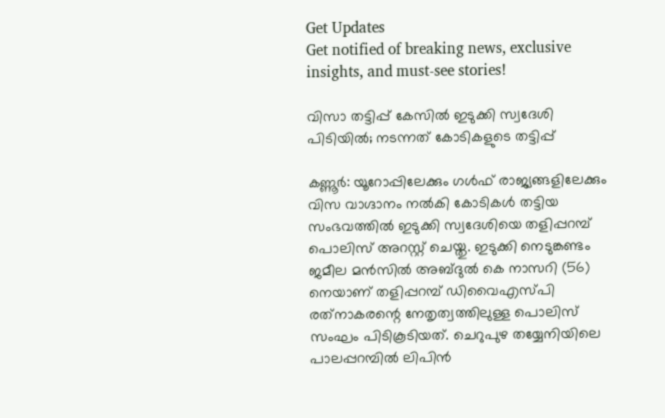Get Updates
Get notified of breaking news, exclusive insights, and must-see stories!

വിസാ തട്ടിപ്പ് കേസിൽ ഇടുക്കി സ്വദേശി പിടിയിൽ; നടന്നത് കോടികളുടെ തട്ടിപ്പ്

കണ്ണൂര്‍: യൂറോപ്പിലേക്കും ഗള്‍ഫ് രാജ്യങ്ങളിലേക്കും വിസ വാഗ്ദാനം നല്‍കി കോടികള്‍ തട്ടിയ സംഭവത്തില്‍ ഇടുക്കി സ്വദേശിയെ തളിപ്പറമ്പ് പൊലിസ് അറസ്റ്റ് ചെയ്തു. ഇടുക്കി നെടുങ്കണ്ടം ജമീല മന്‍സില്‍ അബ്ദുല്‍ കെ നാസറി (56) നെയാണ് തളിപ്പറമ്പ് ഡിവൈഎസ്പി രത്‌നാകരന്റെ നേതൃത്വത്തിലുള്ള പൊലിസ് സംഘം പിടികൂടിയത്. ചെറുപുഴ തയ്യേനിയിലെ പാലപ്പറമ്പില്‍ ലിപിന്‍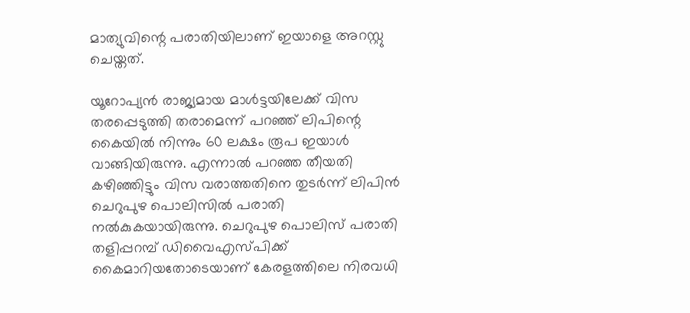മാത്യുവിന്റെ പരാതിയിലാണ് ഇയാളെ അറസ്റ്റു ചെയ്തത്.

യൂറോപ്യന്‍ രാജ്യമായ മാള്‍ട്ടയിലേക്ക് വിസ തരപ്പെടുത്തി തരാമെന്ന് പറഞ്ഞ് ലിപിന്റെ കൈയില്‍ നിന്നും 60 ലക്ഷം രൂപ ഇയാള്‍ വാങ്ങിയിരുന്നു. എന്നാല്‍ പറഞ്ഞ തീയതി കഴിഞ്ഞിട്ടും വിസ വരാത്തതിനെ തുടര്‍ന്ന് ലിപിന്‍ ചെറുപുഴ പൊലിസില്‍ പരാതി നല്‍കുകയായിരുന്നു. ചെറുപുഴ പൊലിസ് പരാതി തളിപ്പറമ്പ് ഡിവൈഎസ്പിക്ക് കൈമാറിയതോടെയാണ് കേരളത്തിലെ നിരവധി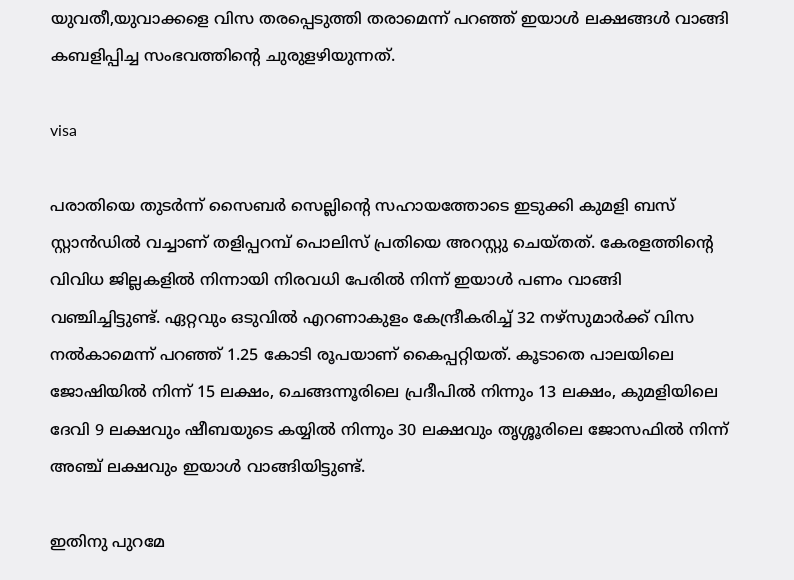യുവതീ,യുവാക്കളെ വിസ തരപ്പെടുത്തി തരാമെന്ന് പറഞ്ഞ് ഇയാള്‍ ലക്ഷങ്ങള്‍ വാങ്ങി കബളിപ്പിച്ച സംഭവത്തിന്റെ ചുരുളഴിയുന്നത്.

visa

പരാതിയെ തുടര്‍ന്ന് സൈബര്‍ സെല്ലിന്റെ സഹായത്തോടെ ഇടുക്കി കുമളി ബസ് സ്റ്റാന്‍ഡില്‍ വച്ചാണ് തളിപ്പറമ്പ് പൊലിസ് പ്രതിയെ അറസ്റ്റു ചെയ്തത്. കേരളത്തിന്റെ വിവിധ ജില്ലകളില്‍ നിന്നായി നിരവധി പേരില്‍ നിന്ന് ഇയാള്‍ പണം വാങ്ങി വഞ്ചിച്ചിട്ടുണ്ട്. ഏറ്റവും ഒടുവില്‍ എറണാകുളം കേന്ദ്രീകരിച്ച് 32 നഴ്‌സുമാര്‍ക്ക് വിസ നല്‍കാമെന്ന് പറഞ്ഞ് 1.25 കോടി രൂപയാണ് കൈപ്പറ്റിയത്. കൂടാതെ പാലയിലെ ജോഷിയില്‍ നിന്ന് 15 ലക്ഷം, ചെങ്ങന്നൂരിലെ പ്രദീപില്‍ നിന്നും 13 ലക്ഷം, കുമളിയിലെ ദേവി 9 ലക്ഷവും ഷീബയുടെ കയ്യില്‍ നിന്നും 30 ലക്ഷവും തൃശ്ശൂരിലെ ജോസഫില്‍ നിന്ന് അഞ്ച് ലക്ഷവും ഇയാള്‍ വാങ്ങിയിട്ടുണ്ട്.

ഇതിനു പുറമേ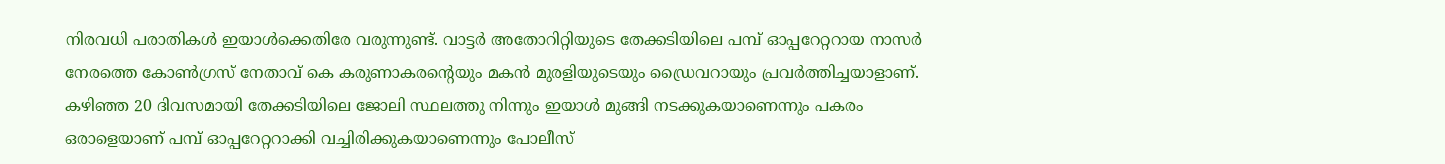നിരവധി പരാതികള്‍ ഇയാള്‍ക്കെതിരേ വരുന്നുണ്ട്. വാട്ടര്‍ അതോറിറ്റിയുടെ തേക്കടിയിലെ പമ്പ് ഓപ്പറേറ്ററായ നാസര്‍ നേരത്തെ കോണ്‍ഗ്രസ് നേതാവ് കെ കരുണാകരന്റെയും മകന്‍ മുരളിയുടെയും ഡ്രൈവറായും പ്രവര്‍ത്തിച്ചയാളാണ്. കഴിഞ്ഞ 20 ദിവസമായി തേക്കടിയിലെ ജോലി സ്ഥലത്തു നിന്നും ഇയാള്‍ മുങ്ങി നടക്കുകയാണെന്നും പകരം ഒരാളെയാണ് പമ്പ് ഓപ്പറേറ്ററാക്കി വച്ചിരിക്കുകയാണെന്നും പോലീസ്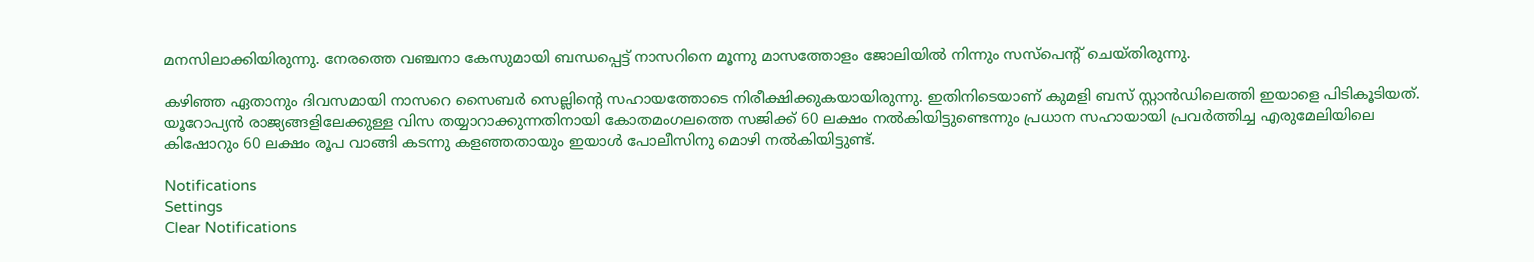മനസിലാക്കിയിരുന്നു. നേരത്തെ വഞ്ചനാ കേസുമായി ബന്ധപ്പെട്ട് നാസറിനെ മൂന്നു മാസത്തോളം ജോലിയില്‍ നിന്നും സസ്‌പെന്റ് ചെയ്തിരുന്നു.

കഴിഞ്ഞ ഏതാനും ദിവസമായി നാസറെ സൈബര്‍ സെല്ലിന്റെ സഹായത്തോടെ നിരീക്ഷിക്കുകയായിരുന്നു. ഇതിനിടെയാണ് കുമളി ബസ് സ്റ്റാന്‍ഡിലെത്തി ഇയാളെ പിടികൂടിയത്. യൂറോപ്യന്‍ രാജ്യങ്ങളിലേക്കുള്ള വിസ തയ്യാറാക്കുന്നതിനായി കോതമംഗലത്തെ സജിക്ക് 60 ലക്ഷം നല്‍കിയിട്ടുണ്ടെന്നും പ്രധാന സഹായായി പ്രവര്‍ത്തിച്ച എരുമേലിയിലെ കിഷോറും 60 ലക്ഷം രൂപ വാങ്ങി കടന്നു കളഞ്ഞതായും ഇയാള്‍ പോലീസിനു മൊഴി നല്‍കിയിട്ടുണ്ട്.

Notifications
Settings
Clear Notifications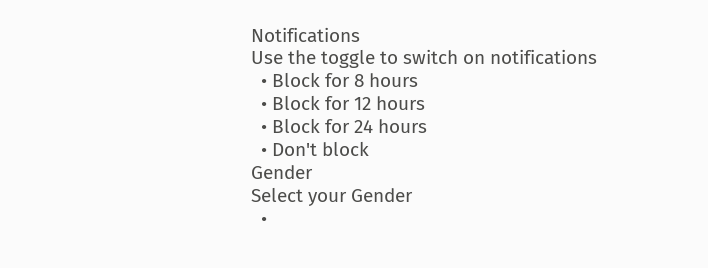Notifications
Use the toggle to switch on notifications
  • Block for 8 hours
  • Block for 12 hours
  • Block for 24 hours
  • Don't block
Gender
Select your Gender
  •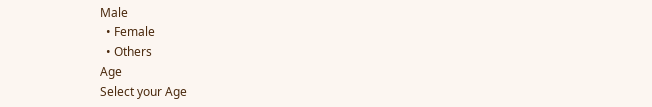Male
  • Female
  • Others
Age
Select your Age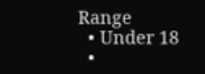Range
  • Under 18
  •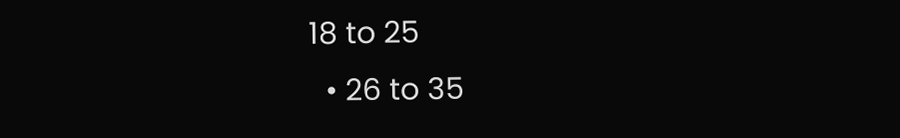18 to 25
  • 26 to 35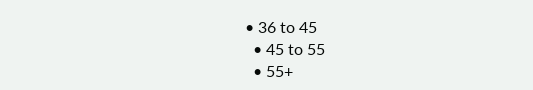• 36 to 45
  • 45 to 55
  • 55+